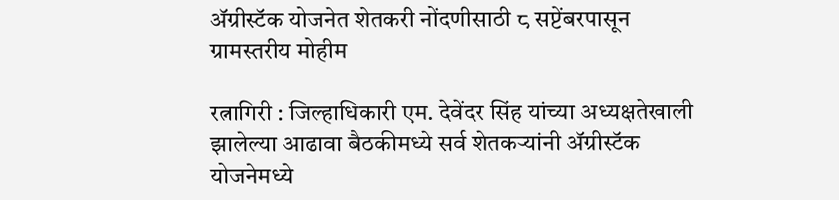ॲग्रीस्टॅक योजनेत शेतकरी नोंदणीसाठी ८ सप्टेंबरपासून ग्रामस्तरीय मोहीम

रत्नागिरी : जिल्हाधिकारी एम. देवेंदर सिंह यांच्या अध्यक्षतेखाली झालेल्या आढावा बैठकीमध्ये सर्व शेतकऱ्यांनी ॲग्रीस्टॅक योजनेमध्ये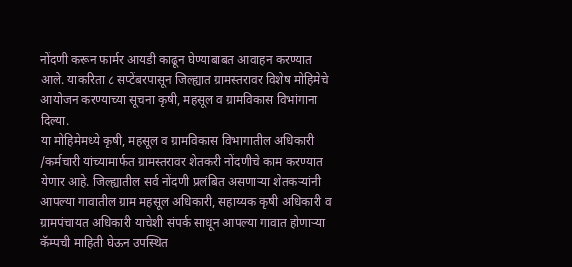नोंदणी करून फार्मर आयडी काढून घेण्याबाबत आवाहन करण्यात आले. याकरिता ८ सप्टेंबरपासून जिल्ह्यात ग्रामस्तरावर विशेष मोहिमेचे आयोजन करण्याच्या सूचना कृषी, महसूल व ग्रामविकास विभांगाना दिल्या.
या मोहिमेमध्ये कृषी, महसूल व ग्रामविकास विभागातील अधिकारी /कर्मचारी यांच्यामार्फत ग्रामस्तरावर शेतकरी नोंदणीचे काम करण्यात येणार आहे. जिल्ह्यातील सर्व नोंदणी प्रलंबित असणाऱ्या शेतकऱ्यांनी आपल्या गावातील ग्राम महसूल अधिकारी, सहाय्यक कृषी अधिकारी व ग्रामपंचायत अधिकारी याचेशी संपर्क साधून आपल्या गावात होणाऱ्या कॅम्पची माहिती घेऊन उपस्थित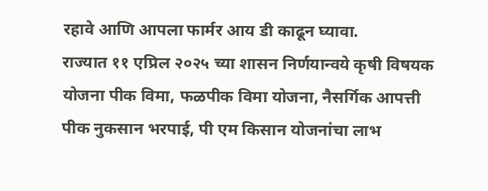रहावे आणि आपला फार्मर आय डी काढून घ्यावा.
राज्यात ११ एप्रिल २०२५ च्या शासन निर्णयान्वये कृषी विषयक योजना पीक विमा, फळपीक विमा योजना, नैसर्गिक आपत्ती पीक नुकसान भरपाई, पी एम किसान योजनांचा लाभ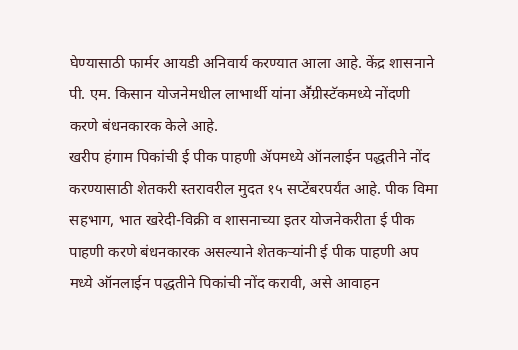घेण्यासाठी फार्मर आयडी अनिवार्य करण्यात आला आहे. केंद्र शासनाने पी. एम. किसान योजनेमधील लाभार्थी यांना अॕग्रीस्टॅकमध्ये नोंदणी करणे बंधनकारक केले आहे.
खरीप हंगाम पिकांची ई पीक पाहणी ॲपमध्ये ऑनलाईन पद्धतीने नोंद करण्यासाठी शेतकरी स्तरावरील मुदत १५ सप्टेंबरपर्यंत आहे. पीक विमा सहभाग, भात खरेदी-विक्री व शासनाच्या इतर योजनेकरीता ई पीक पाहणी करणे बंधनकारक असल्याने शेतकऱ्यांनी ई पीक पाहणी अप मध्ये ऑनलाईन पद्धतीने पिकांची नोंद करावी, असे आवाहन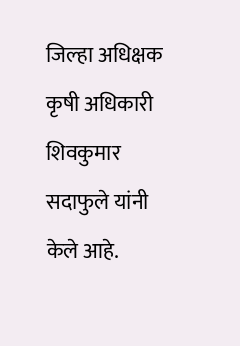जिल्हा अधिक्षक कृषी अधिकारी शिवकुमार सदाफुले यांनी केले आहे.